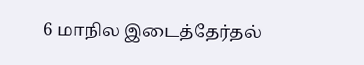6 மாநில இடைத்தேர்தல்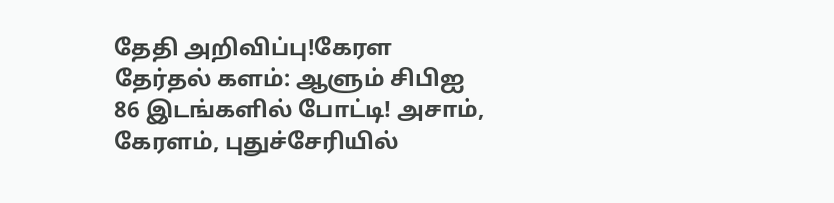தேதி அறிவிப்பு!கேரள தேர்தல் களம்: ஆளும் சிபிஐ 86 இடங்களில் போட்டி! அசாம், கேரளம், புதுச்சேரியில்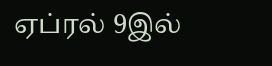ஏப்ரல் 9இல்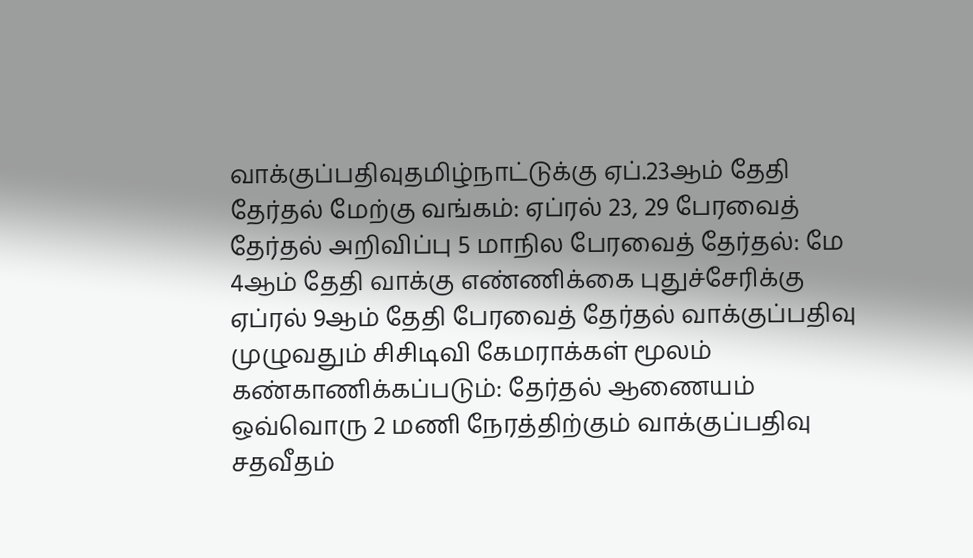வாக்குப்பதிவுதமிழ்நாட்டுக்கு ஏப்.23ஆம் தேதி தேர்தல் மேற்கு வங்கம்: ஏப்ரல் 23, 29 பேரவைத் தேர்தல் அறிவிப்பு 5 மாநில பேரவைத் தேர்தல்: மே 4ஆம் தேதி வாக்கு எண்ணிக்கை புதுச்சேரிக்கு ஏப்ரல் 9ஆம் தேதி பேரவைத் தேர்தல் வாக்குப்பதிவு முழுவதும் சிசிடிவி கேமராக்கள் மூலம் கண்காணிக்கப்படும்: தேர்தல் ஆணையம் ஒவ்வொரு 2 மணி நேரத்திற்கும் வாக்குப்பதிவு சதவீதம்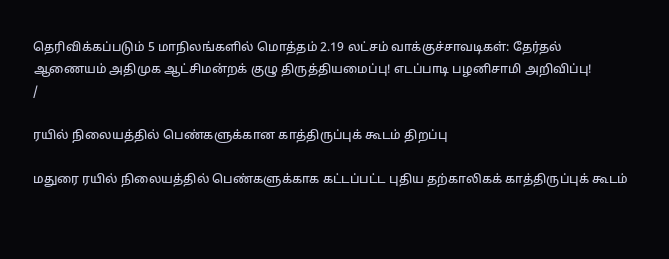தெரிவிக்கப்படும் 5 மாநிலங்களில் மொத்தம் 2.19 லட்சம் வாக்குச்சாவடிகள்: தேர்தல் ஆணையம் அதிமுக ஆட்சிமன்றக் குழு திருத்தியமைப்பு! எடப்பாடி பழனிசாமி அறிவிப்பு!
/

ரயில் நிலையத்தில் பெண்களுக்கான காத்திருப்புக் கூடம் திறப்பு

மதுரை ரயில் நிலையத்தில் பெண்களுக்காக கட்டப்பட்ட புதிய தற்காலிகக் காத்திருப்புக் கூடம்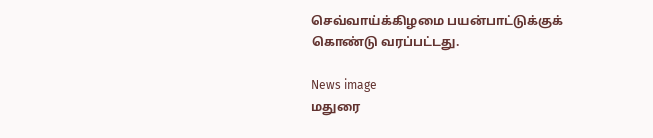செவ்வாய்க்கிழமை பயன்பாட்டுக்குக் கொண்டு வரப்பட்டது.

News image
மதுரை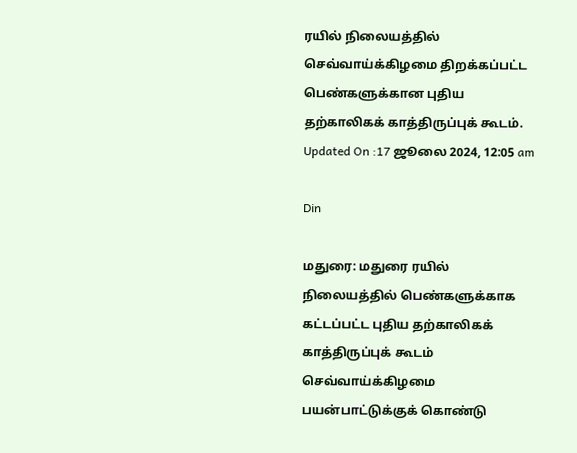ரயில் நிலையத்தில் செவ்வாய்க்கிழமை திறக்கப்பட்ட பெண்களுக்கான புதிய தற்காலிகக் காத்திருப்புக் கூடம்.
Updated On :17 ஜூலை 2024, 12:05 am

Din

மதுரை: மதுரை ரயில் நிலையத்தில் பெண்களுக்காக கட்டப்பட்ட புதிய தற்காலிகக் காத்திருப்புக் கூடம் செவ்வாய்க்கிழமை பயன்பாட்டுக்குக் கொண்டு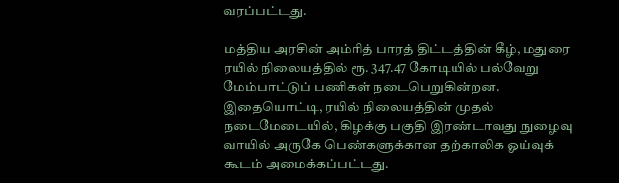வரப்பட்டது.

மத்திய அரசின் அம்ரித் பாரத் திட்டத்தின் கீழ், மதுரை ரயில் நிலையத்தில் ரூ. 347.47 கோடியில் பல்வேறு மேம்பாட்டுப் பணிகள் நடைபெறுகின்றன. இதையொட்டி, ரயில் நிலையத்தின் முதல் நடைமேடையில், கிழக்கு பகுதி இரண்டாவது நுழைவு வாயில் அருகே பெண்களுக்கான தற்காலிக ஓய்வுக் கூடம் அமைக்கப்பட்டது.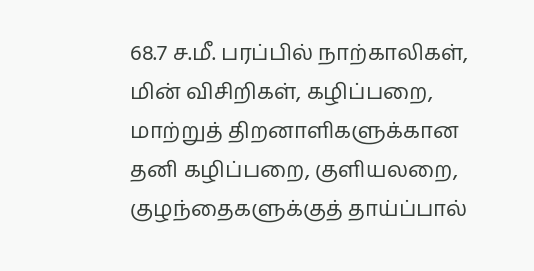68.7 ச.மீ. பரப்பில் நாற்காலிகள், மின் விசிறிகள், கழிப்பறை, மாற்றுத் திறனாளிகளுக்கான தனி கழிப்பறை, குளியலறை, குழந்தைகளுக்குத் தாய்ப்பால்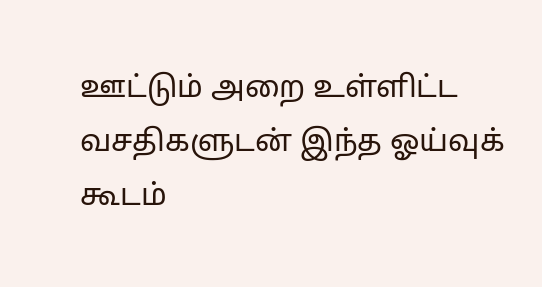ஊட்டும் அறை உள்ளிட்ட வசதிகளுடன் இந்த ஓய்வுக் கூடம்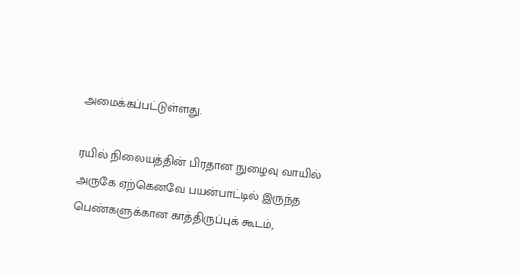அமைக்கப்பட்டுள்ளது.

ரயில் நிலையத்தின் பிரதான நுழைவு வாயில் அருகே ஏற்கெனவே பயன்பாட்டில் இருந்த பெண்களுக்கான காத்திருப்புக் கூடம்,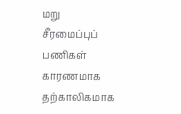மறு சீரமைப்புப் பணிகள் காரணமாக தற்காலிகமாக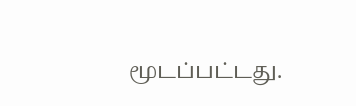மூடப்பட்டது.